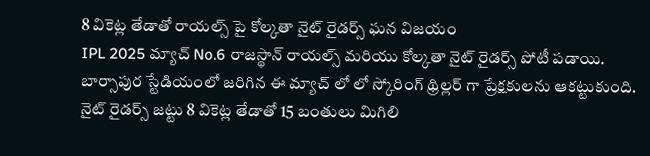8 వికెట్ల తేడాతో రాయల్స్ పై కోల్కతా నైట్ రైడర్స్ ఘన విజయం
IPL 2025 మ్యాచ్ No.6 రాజస్థాన్ రాయల్స్ మరియు కోల్కతా నైట్ రైడర్స్ పోటీ పడాయి. బార్సాపుర స్టేడియంలో జరిగిన ఈ మ్యాచ్ లో లో స్కోరింగ్ థ్రిల్లర్ గా ప్రేక్షకులను ఆకట్టుకుంది. నైట్ రైడర్స్ జట్టు 8 వికెట్ల తేడాతో 15 బంతులు మిగిలి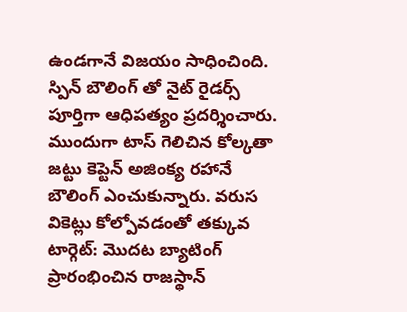ఉండగానే విజయం సాధించింది. స్పిన్ బౌలింగ్ తో నైట్ రైడర్స్ పూర్తిగా ఆధిపత్యం ప్రదర్శించారు. ముందుగా టాస్ గెలిచిన కోల్కతా జట్టు కెప్టెన్ అజింక్య రహానే బౌలింగ్ ఎంచుకున్నారు. వరుస వికెట్లు కోల్పోవడంతో తక్కువ టార్గెట్: మొదట బ్యాటింగ్ ప్రారంభించిన రాజస్థాన్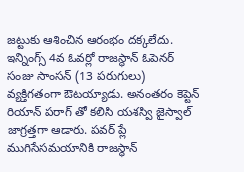జట్టుకు ఆశించిన ఆరంభం దక్కలేదు. ఇన్నింగ్స్ 4వ ఓవర్లో రాజస్థాన్ ఓపెనర్ సంజు సాంసన్ (13 పరుగులు) వ్యక్తిగతంగా ఔటయ్యాడు. అనంతరం కెప్టెన్ రియాన్ పరాగ్ తో కలిసి యశస్వి జైస్వాల్ జాగ్రత్తగా ఆడారు. పవర్ ప్లే ముగిసేసమయానికి రాజస్థాన్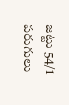జట్టు 54/1 పరుగులు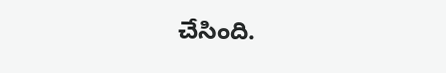చేసింది.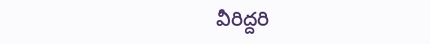వీరిద్దరి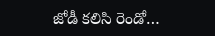జోడీ కలిసి రెండో…